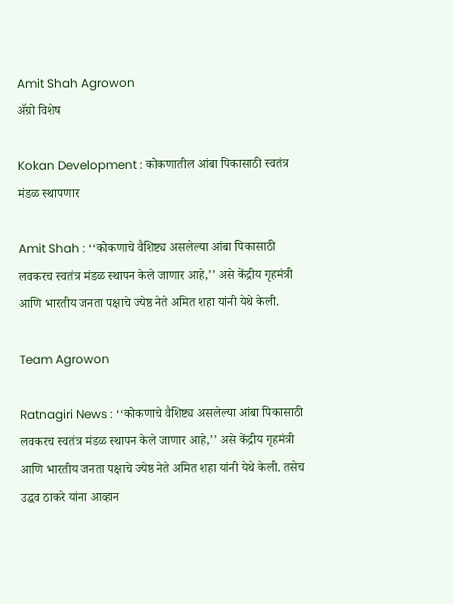Amit Shah Agrowon
ॲग्रो विशेष

Kokan Development : कोकणातील आंबा पिकासाठी स्वतंत्र मंडळ स्थापणार

Amit Shah : ‘‘कोकणाचे वैशिष्ट्य असलेल्या आंबा पिकासाठी लवकरच स्वतंत्र मंडळ स्थापन केले जाणार आहे,’’ असे केंद्रीय गृहमंत्री आणि भारतीय जनता पक्षाचे ज्येष्ठ नेते अमित शहा यांनी येथे केली.

Team Agrowon

Ratnagiri News : ‘‘कोकणाचे वैशिष्ट्य असलेल्या आंबा पिकासाठी लवकरच स्वतंत्र मंडळ स्थापन केले जाणार आहे,’’ असे केंद्रीय गृहमंत्री आणि भारतीय जनता पक्षाचे ज्येष्ठ नेते अमित शहा यांनी येथे केली. तसेच उद्धव ठाकरे यांना आव्हान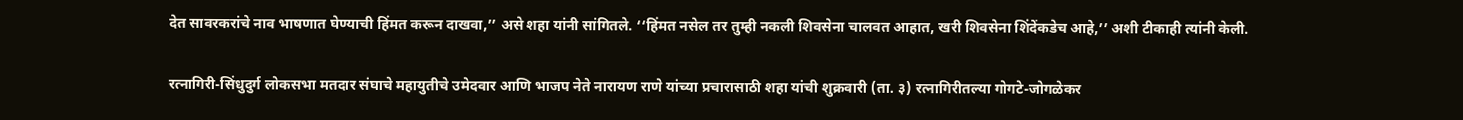देत सावरकरांचे नाव भाषणात घेण्याची हिंमत करून दाखवा,’’ असे शहा यांनी सांगितले. ‘‘हिंमत नसेल तर तुम्ही नकली शिवसेना चालवत आहात, खरी शिवसेना शिंदेंकडेच आहे,’’ अशी टीकाही त्यांनी केली.

रत्नागिरी-सिंधुदुर्ग लोकसभा मतदार संघाचे महायुतीचे उमेदवार आणि भाजप नेते नारायण राणे यांच्या प्रचारासाठी शहा यांची शुक्रवारी (ता. ३) रत्नागिरीतल्या गोगटे-जोगळेकर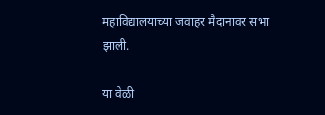महाविद्यालयाच्या जवाहर मैदानावर सभा झाली.

या वेळी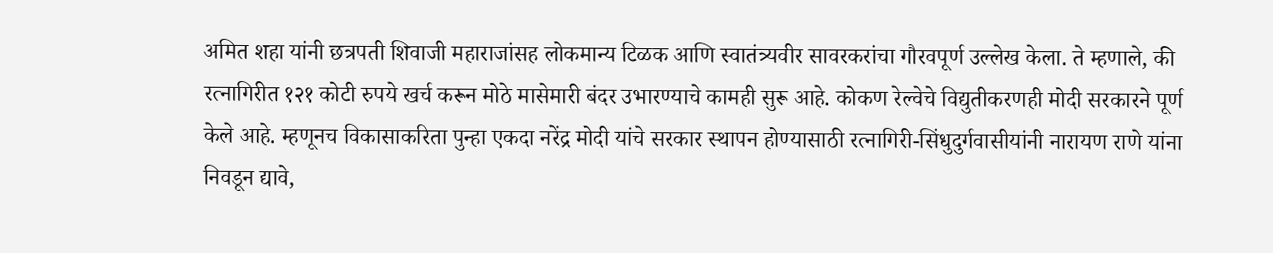अमित शहा यांनी छत्रपती शिवाजी महाराजांसह लोकमान्य टिळक आणि स्वातंत्र्यवीर सावरकरांचा गौरवपूर्ण उल्लेख केला. ते म्हणाले, की रत्नागिरीत १२१ कोटी रुपये खर्च करून मोठे मासेमारी बंदर उभारण्याचे कामही सुरू आहे. कोकण रेल्वेचे विद्युतीकरणही मोदी सरकारने पूर्ण केले आहे. म्हणूनच विकासाकरिता पुन्हा एकदा नरेंद्र मोदी यांचे सरकार स्थापन होण्यासाठी रत्नागिरी-सिंधुदुर्गवासीयांनी नारायण राणे यांना निवडून द्यावे,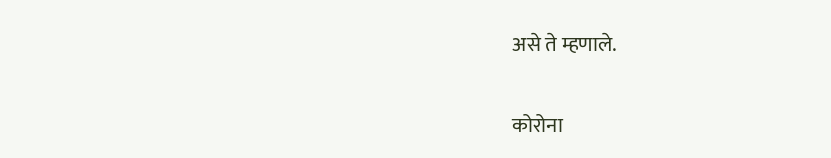असे ते म्हणाले.

कोरोना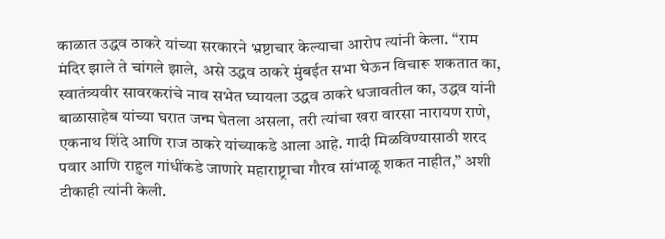काळात उद्धव ठाकरे यांच्या सरकारने भ्रष्टाचार केल्याचा आरोप त्यांनी केला. ‘‘राम मंदिर झाले ते चांगले झाले, असे उद्धव ठाकरे मुंबईत सभा घेऊन विचारू शकतात का, स्वातंत्र्यवीर सावरकरांचे नाव सभेत घ्यायला उद्धव ठाकरे धजावतील का, उद्धव यांनी बाळासाहेब यांच्या घरात जन्म घेतला असला, तरी त्यांचा खरा वारसा नारायण राणे, एकनाथ शिंदे आणि राज ठाकरे यांच्याकडे आला आहे. गादी मिळविण्यासाठी शरद पवार आणि राहुल गांधींकडे जाणारे महाराष्ट्राचा गौरव सांभाळू शकत नाहीत,’’ अशी टीकाही त्यांनी केली.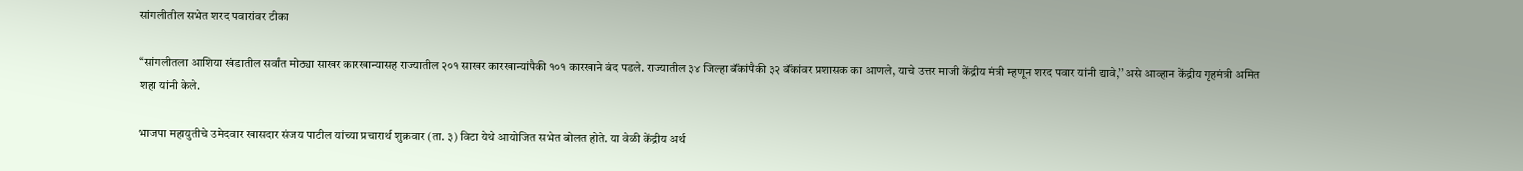सांगलीतील सभेत शरद पवारांवर टीका

‘‘सांगलीतला आशिया खंडातील सर्वांत मोठ्या साखर कारखान्यासह राज्यातील २०१ साखर कारखान्यांपैकी १०१ कारखाने बंद पडले. राज्यातील ३४ जिल्हा बॅंकांपैकी ३२ बॅंकांवर प्रशासक का आणले, याचे उत्तर माजी केंद्रीय मंत्री म्हणून शरद पवार यांनी द्यावे,’’ असे आव्हान केंद्रीय गृहमंत्री अमित शहा यांनी केले.

भाजपा महायुतीचे उमेदवार खासदार संजय पाटील यांच्या प्रचारार्थ शुक्रवार (ता. ३) विटा येथे आयोजित सभेत बोलत होते. या वेळी केंद्रीय अर्थ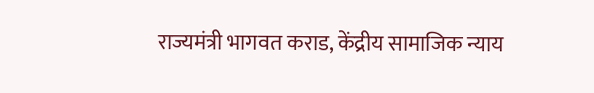राज्यमंत्री भागवत कराड, केंद्रीय सामाजिक न्याय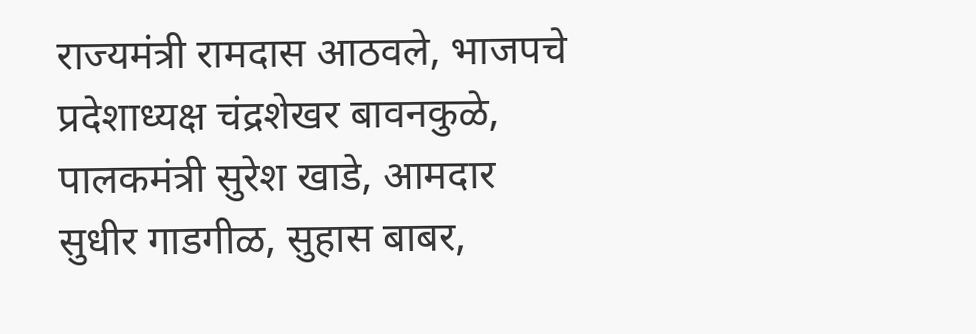राज्यमंत्री रामदास आठवले, भाजपचे प्रदेशाध्यक्ष चंद्रशेखर बावनकुळे, पालकमंत्री सुरेश खाडे, आमदार सुधीर गाडगीळ, सुहास बाबर,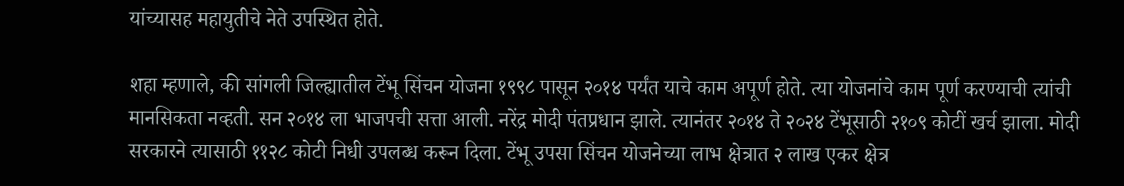यांच्यासह महायुतीचे नेते उपस्थित होते.

शहा म्हणाले, की सांगली जिल्ह्यातील टेंभू सिंचन योजना १९९८ पासून २०१४ पर्यंत याचे काम अपूर्ण होते. त्या योजनांचे काम पूर्ण करण्याची त्यांची मानसिकता नव्हती. सन २०१४ ला भाजपची सत्ता आली. नरेंद्र मोदी पंतप्रधान झाले. त्यानंतर २०१४ ते २०२४ टेंभूसाठी २१०९ कोटीं खर्च झाला. मोदी सरकारने त्यासाठी ११२८ कोटी निधी उपलब्ध करून दिला. टेंभू उपसा सिंचन योजनेच्या लाभ क्षेत्रात २ लाख एकर क्षेत्र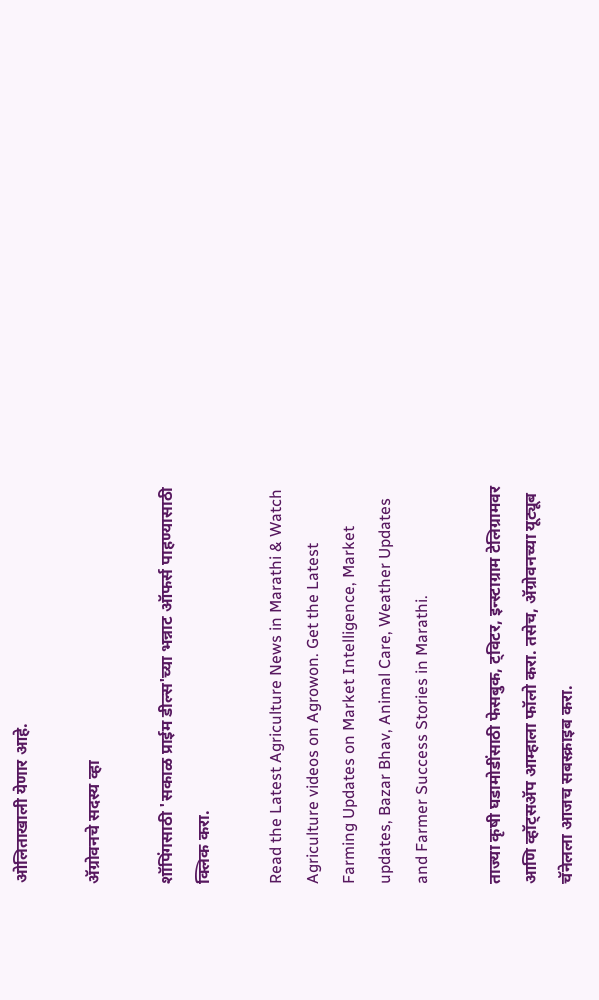ओलिताखाली येणार आहे.

ॲग्रोवनचे सदस्य व्हा

शॉपिंगसाठी 'सकाळ प्राईम डील्स'च्या भन्नाट ऑफर्स पाहण्यासाठी क्लिक करा.

Read the Latest Agriculture News in Marathi & Watch Agriculture videos on Agrowon. Get the Latest Farming Updates on Market Intelligence, Market updates, Bazar Bhav, Animal Care, Weather Updates and Farmer Success Stories in Marathi.

ताज्या कृषी घडामोडींसाठी फेसबुक, ट्विटर, इन्स्टाग्राम टेलिग्रामवर आणि व्हॉट्सॲप आम्हाला फॉलो करा. तसेच, ॲग्रोवनच्या यूट्यूब चॅनेलला आजच सबस्क्राइब करा.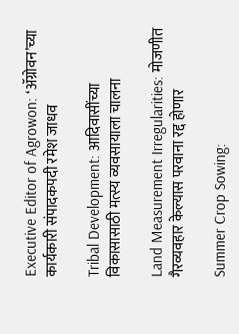Executive Editor of Agrowon: ‘ॲग्रोवन’च्या कार्यकारी संपादकपदी रमेश जाधव

Tribal Development: आदिवासींच्या विकासासाठी मत्स्य व्यवसायाला चालना

Land Measurement Irregularities: मोजणीत गैरव्यवहार केल्यास परवाना रद्द होणार

Summer Crop Sowing: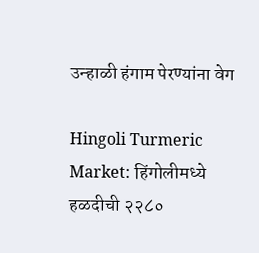उन्हाळी हंगाम पेरण्यांना वेग

Hingoli Turmeric Market: हिंगोलीमध्ये हळदीची २२८०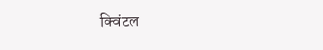क्विंटल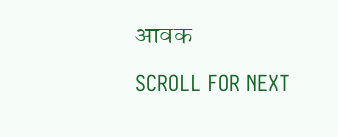आवक

SCROLL FOR NEXT